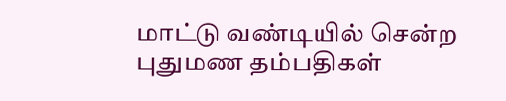மாட்டு வண்டியில் சென்ற புதுமண தம்பதிகள்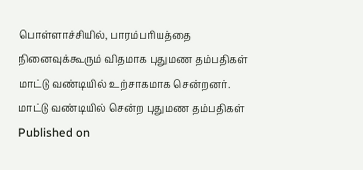பொள்ளாச்சியில், பாரம்பரியத்தை நினைவுக்கூரும் விதமாக புதுமண தம்பதிகள் மாட்டு வண்டியில் உற்சாகமாக சென்றனர்.
மாட்டு வண்டியில் சென்ற புதுமண தம்பதிகள்
Published on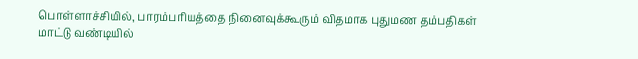பொள்ளாச்சியில், பாரம்பரியத்தை நினைவுக்கூரும் விதமாக புதுமண தம்பதிகள் மாட்டு வண்டியில்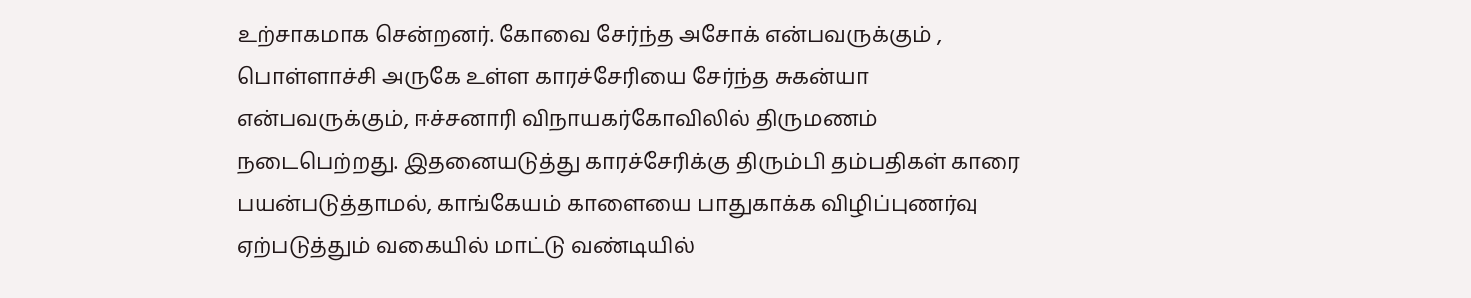உற்சாகமாக சென்றனர். கோவை சேர்ந்த அசோக் என்பவருக்கும் , பொள்ளாச்சி அருகே உள்ள காரச்சேரியை சேர்ந்த சுகன்யா என்பவருக்கும், ஈச்சனாரி விநாயகர்கோவிலில் திருமணம் நடைபெற்றது. இதனையடுத்து காரச்சேரிக்கு திரும்பி தம்பதிகள் காரை பயன்படுத்தாமல், காங்கேயம் காளையை பாதுகாக்க விழிப்புணர்வு ஏற்படுத்தும் வகையில் மாட்டு வண்டியில்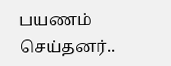பயணம் செய்தனர்..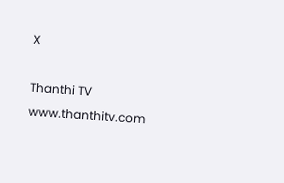X

Thanthi TV
www.thanthitv.com